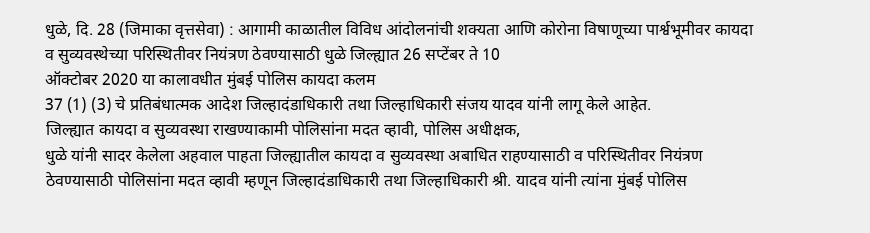धुळे, दि. 28 (जिमाका वृत्तसेवा) : आगामी काळातील विविध आंदोलनांची शक्यता आणि कोरोना विषाणूच्या पार्श्वभूमीवर कायदा व सुव्यवस्थेच्या परिस्थितीवर नियंत्रण ठेवण्यासाठी धुळे जिल्ह्यात 26 सप्टेंबर ते 10
ऑक्टोबर 2020 या कालावधीत मुंबई पोलिस कायदा कलम
37 (1) (3) चे प्रतिबंधात्मक आदेश जिल्हादंडाधिकारी तथा जिल्हाधिकारी संजय यादव यांनी लागू केले आहेत.
जिल्ह्यात कायदा व सुव्यवस्था राखण्याकामी पोलिसांना मदत व्हावी, पोलिस अधीक्षक,
धुळे यांनी सादर केलेला अहवाल पाहता जिल्ह्यातील कायदा व सुव्यवस्था अबाधित राहण्यासाठी व परिस्थितीवर नियंत्रण ठेवण्यासाठी पोलिसांना मदत व्हावी म्हणून जिल्हादंडाधिकारी तथा जिल्हाधिकारी श्री. यादव यांनी त्यांना मुंबई पोलिस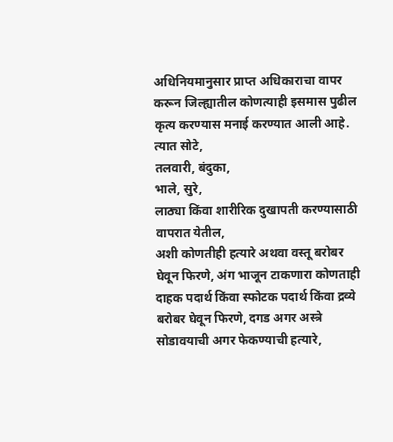अधिनियमानुसार प्राप्त अधिकाराचा वापर करून जिल्ह्यातील कोणत्याही इसमास पुढील कृत्य करण्यास मनाई करण्यात आली आहे. त्यात सोटे,
तलवारी, बंदुका,
भाले, सुरे,
लाठ्या किंवा शारीरिक दुखापती करण्यासाठी वापरात येतील,
अशी कोणतीही हत्यारे अथवा वस्तू बरोबर घेवून फिरणे, अंग भाजून टाकणारा कोणताही दाहक पदार्थ किंवा स्फोटक पदार्थ किंवा द्रव्ये बरोबर घेवून फिरणे, दगड अगर अस्त्रे सोडावयाची अगर फेकण्याची हत्यारे,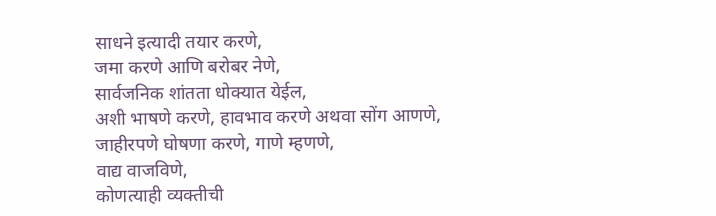साधने इत्यादी तयार करणे,
जमा करणे आणि बरोबर नेणे,
सार्वजनिक शांतता धोक्यात येईल,
अशी भाषणे करणे, हावभाव करणे अथवा सोंग आणणे,
जाहीरपणे घोषणा करणे, गाणे म्हणणे,
वाद्य वाजविणे,
कोणत्याही व्यक्तीची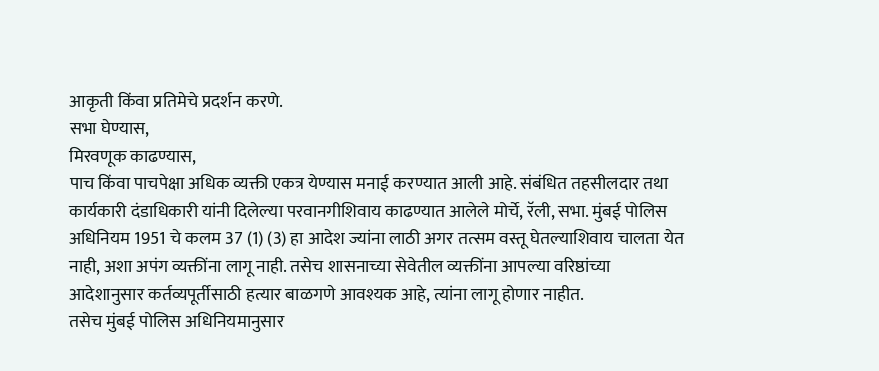आकृती किंवा प्रतिमेचे प्रदर्शन करणे.
सभा घेण्यास,
मिरवणूक काढण्यास,
पाच किंवा पाचपेक्षा अधिक व्यक्ती एकत्र येण्यास मनाई करण्यात आली आहे. संबंधित तहसीलदार तथा कार्यकारी दंडाधिकारी यांनी दिलेल्या परवानगीशिवाय काढण्यात आलेले मोर्चे, रॅली, सभा. मुंबई पोलिस अधिनियम 1951 चे कलम 37 (1) (3) हा आदेश ज्यांना लाठी अगर तत्सम वस्तू घेतल्याशिवाय चालता येत नाही, अशा अपंग व्यक्तींना लागू नाही. तसेच शासनाच्या सेवेतील व्यक्तींना आपल्या वरिष्ठांच्या आदेशानुसार कर्तव्यपूर्तीसाठी हत्यार बाळगणे आवश्यक आहे, त्यांना लागू होणार नाहीत.
तसेच मुंबई पोलिस अधिनियमानुसार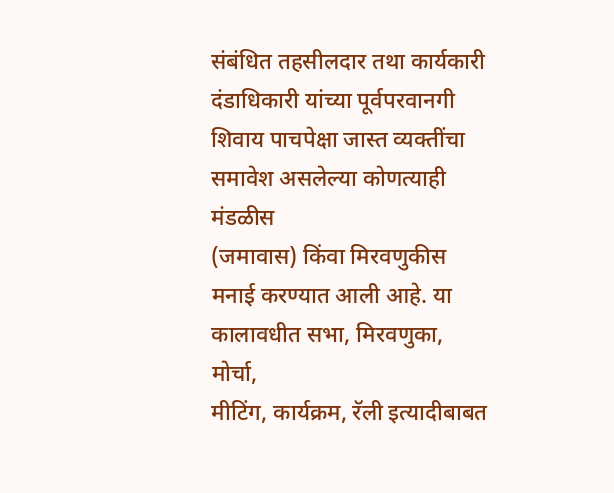संबंधित तहसीलदार तथा कार्यकारी दंडाधिकारी यांच्या पूर्वपरवानगी शिवाय पाचपेक्षा जास्त व्यक्तींचा समावेश असलेल्या कोणत्याही मंडळीस
(जमावास) किंवा मिरवणुकीस मनाई करण्यात आली आहे. या कालावधीत सभा, मिरवणुका, मोर्चा,
मीटिंग, कार्यक्रम, रॅली इत्यादीबाबत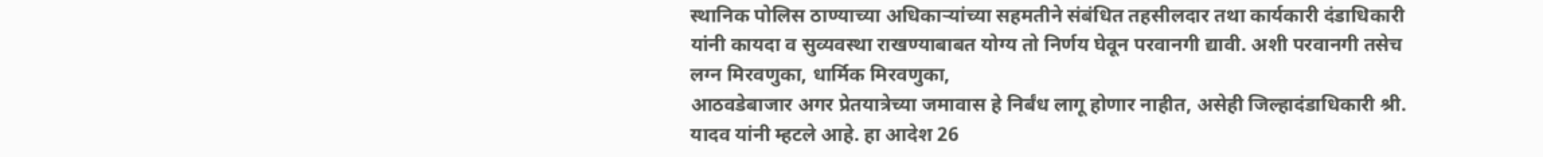स्थानिक पोलिस ठाण्याच्या अधिकाऱ्यांच्या सहमतीने संबंधित तहसीलदार तथा कार्यकारी दंडाधिकारी यांनी कायदा व सुव्यवस्था राखण्याबाबत योग्य तो निर्णय घेवून परवानगी द्यावी. अशी परवानगी तसेच लग्न मिरवणुका, धार्मिक मिरवणुका,
आठवडेबाजार अगर प्रेतयात्रेच्या जमावास हे निर्बंध लागू होणार नाहीत, असेही जिल्हादंडाधिकारी श्री.
यादव यांनी म्हटले आहे. हा आदेश 26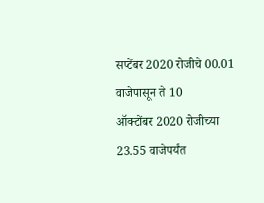सप्टेंबर 2020 रोजीचे 00.01 वाजेपासून ते 10
ऑक्टोंबर 2020 रोजीच्या
23.55 वाजेपर्यंत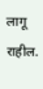लागू राहील.